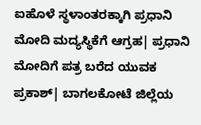ಐಹೊಳೆ ಸ್ಥಳಾಂತರಕ್ಕಾಗಿ ಪ್ರಧಾನಿ ಮೋದಿ ಮದ್ಯಸ್ಥಿಕೆಗೆ ಆಗ್ರಹ| ಪ್ರಧಾನಿ ಮೋದಿಗೆ ಪತ್ರ ಬರೆದ ಯುವಕ ಪ್ರಕಾಶ್| ಬಾಗಲಕೋಟೆ ಜಿಲ್ಲೆಯ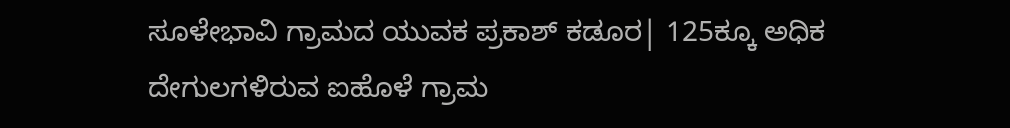ಸೂಳೇಭಾವಿ ಗ್ರಾಮದ ಯುವಕ ಪ್ರಕಾಶ್ ಕಡೂರ| 125ಕ್ಕೂ ಅಧಿಕ ದೇಗುಲಗಳಿರುವ ಐಹೊಳೆ ಗ್ರಾಮ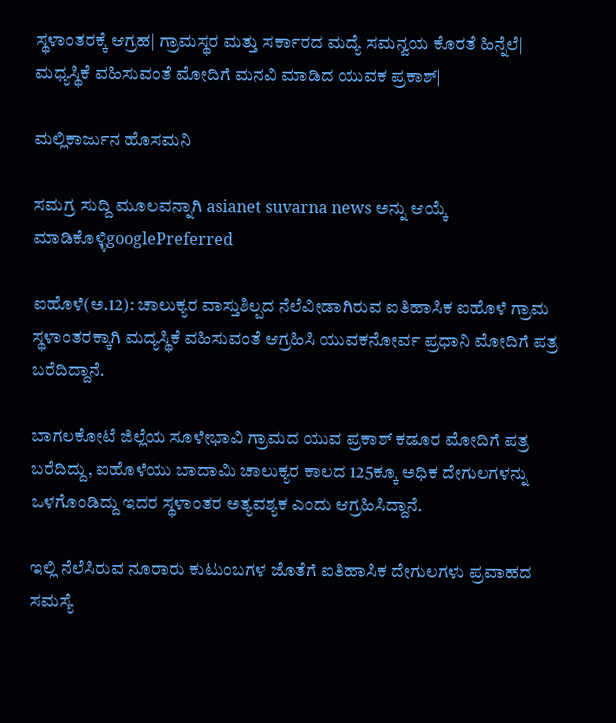ಸ್ಥಳಾಂತರಕ್ಕೆ ಆಗ್ರಹ| ಗ್ರಾಮಸ್ಥರ ಮತ್ತು ಸರ್ಕಾರದ ಮದ್ಯೆ ಸಮನ್ವಯ ಕೊರತೆ ಹಿನ್ನೆಲೆ| ಮಧ್ಯಸ್ಥಿಕೆ ವಹಿಸುವಂತೆ ಮೋದಿಗೆ ಮನವಿ ಮಾಡಿದ ಯುವಕ ಪ್ರಕಾಶ್|

ಮಲ್ಲಿಕಾರ್ಜುನ ಹೊಸಮನಿ

ಸಮಗ್ರ ಸುದ್ದಿ ಮೂಲವನ್ನಾಗಿ asianet suvarna news ಅನ್ನು ಆಯ್ಕೆ ಮಾಡಿಕೊಳ್ಳಿgooglePreferred

ಐಹೊಳೆ(ಅ.12): ಚಾಲುಕ್ಯರ ವಾಸ್ತುಶಿಲ್ಪದ ನೆಲೆವೀಡಾಗಿರುವ ಐತಿಹಾಸಿಕ ಐಹೊಳೆ ಗ್ರಾಮ ಸ್ಥಳಾಂತರಕ್ಕಾಗಿ ಮದ್ಯಸ್ಥಿಕೆ ವಹಿಸುವಂತೆ ಆಗ್ರಹಿಸಿ ಯುವಕನೋರ್ವ ಪ್ರಧಾನಿ ಮೋದಿಗೆ ಪತ್ರ ಬರೆದಿದ್ದಾನೆ.

ಬಾಗಲಕೋಟೆ ಜಿಲ್ಲೆಯ ಸೂಳೇಭಾವಿ ಗ್ರಾಮದ ಯುವ ಪ್ರಕಾಶ್ ಕಡೂರ ಮೋದಿಗೆ ಪತ್ರ ಬರೆದಿದ್ದು, ಐಹೊಳೆಯು ಬಾದಾಮಿ ಚಾಲುಕ್ಯರ ಕಾಲದ 125ಕ್ಕೂ ಅಧಿಕ ದೇಗುಲಗಳನ್ನು ಒಳಗೊಂಡಿದ್ದು ಇದರ ಸ್ಥಳಾಂತರ ಅತ್ಯವಶ್ಯಕ ಎಂದು ಆಗ್ರಹಿಸಿದ್ದಾನೆ.

ಇಲ್ಲಿ ನೆಲೆಸಿರುವ ನೂರಾರು ಕುಟುಂಬಗಳ ಜೊತೆಗೆ ಐತಿಹಾಸಿಕ ದೇಗುಲಗಳು ಪ್ರವಾಹದ ಸಮಸ್ಯೆ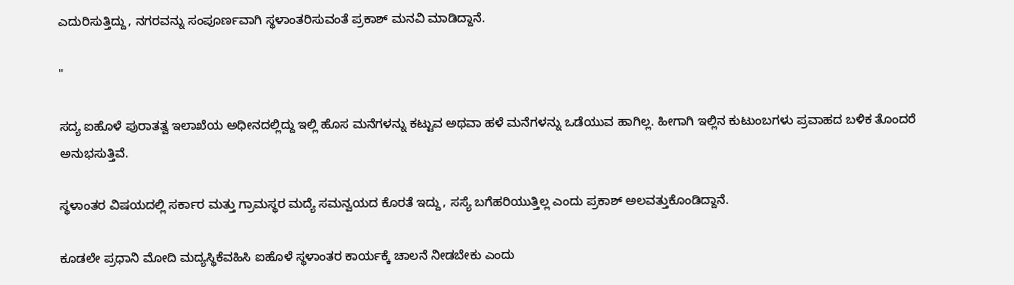ಎದುರಿಸುತ್ತಿದ್ದು, ನಗರವನ್ನು ಸಂಪೂರ್ಣವಾಗಿ ಸ್ಥಳಾಂತರಿಸುವಂತೆ ಪ್ರಕಾಶ್ ಮನವಿ ಮಾಡಿದ್ದಾನೆ.

"

ಸದ್ಯ ಐಹೊಳೆ ಪುರಾತತ್ವ ಇಲಾಖೆಯ ಅಧೀನದಲ್ಲಿದ್ದು ಇಲ್ಲಿ ಹೊಸ ಮನೆಗಳನ್ನು ಕಟ್ಟುವ ಅಥವಾ ಹಳೆ ಮನೆಗಳನ್ನು ಒಡೆಯುವ ಹಾಗಿಲ್ಲ. ಹೀಗಾಗಿ ಇಲ್ಲಿನ ಕುಟುಂಬಗಳು ಪ್ರವಾಹದ ಬಳಿಕ ತೊಂದರೆ ಅನುಭಸುತ್ತಿವೆ.

ಸ್ಥಳಾಂತರ ವಿಷಯದಲ್ಲಿ ಸರ್ಕಾರ ಮತ್ತು ಗ್ರಾಮಸ್ಥರ ಮದ್ಯೆ ಸಮನ್ವಯದ ಕೊರತೆ ಇದ್ದು, ಸಸ್ಯೆ ಬಗೆಹರಿಯುತ್ತಿಲ್ಲ ಎಂದು ಪ್ರಕಾಶ್ ಅಲವತ್ತುಕೊಂಡಿದ್ದಾನೆ.

ಕೂಡಲೇ ಪ್ರಧಾನಿ ಮೋದಿ ಮದ್ಯಸ್ಥಿಕೆವಹಿಸಿ ಐಹೊಳೆ ಸ್ಥಳಾಂತರ ಕಾರ್ಯಕ್ಕೆ ಚಾಲನೆ ನೀಡಬೇಕು ಎಂದು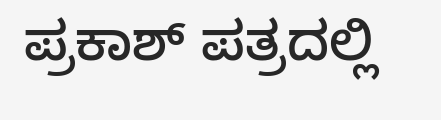ಪ್ರಕಾಶ್ ಪತ್ರದಲ್ಲಿ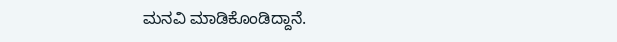ಮನವಿ ಮಾಡಿಕೊಂಡಿದ್ದಾನೆ.